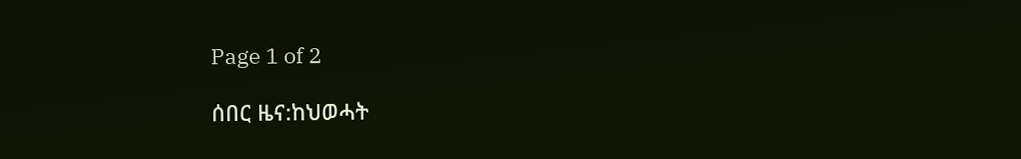Page 1 of 2

ሰበር ዜና:ከህወሓት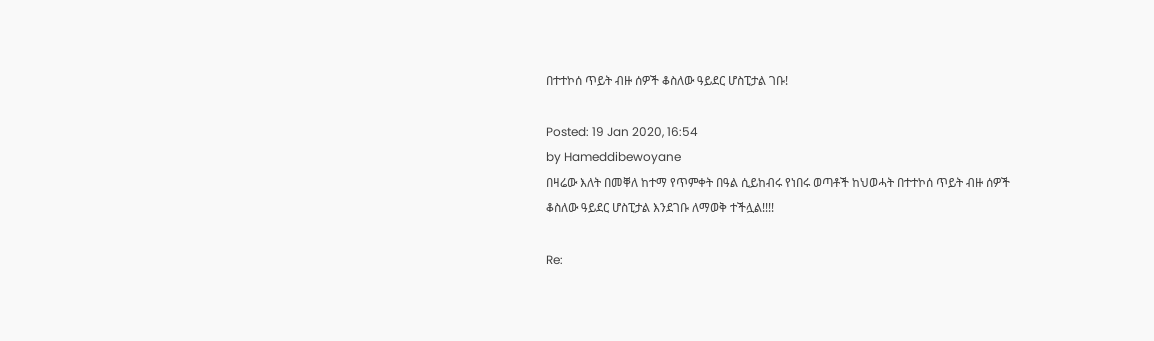በተተኮሰ ጥይት ብዙ ሰዎች ቆስለው ዓይደር ሆስፒታል ገቡ!

Posted: 19 Jan 2020, 16:54
by Hameddibewoyane
በዛሬው እለት በመቐለ ከተማ የጥምቀት በዓል ሲይከብሩ የነበሩ ወጣቶች ከህወሓት በተተኮሰ ጥይት ብዙ ሰዎች ቆስለው ዓይደር ሆስፒታል እንደገቡ ለማወቅ ተችሏል!!!!

Re: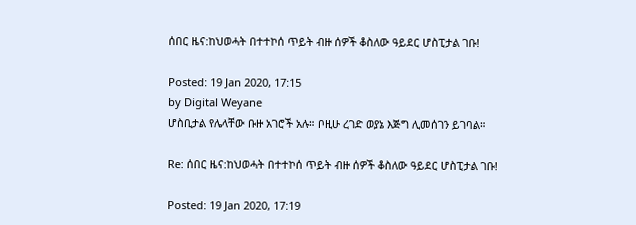ሰበር ዜና:ከህወሓት በተተኮሰ ጥይት ብዙ ሰዎች ቆስለው ዓይደር ሆስፒታል ገቡ!

Posted: 19 Jan 2020, 17:15
by Digital Weyane
ሆስቢታል የሌላቸው ቡዙ አገሮች አሉ። ቦዚሁ ረገድ ወያኔ እጅግ ሊመሰገን ይገባል።

Re: ሰበር ዜና:ከህወሓት በተተኮሰ ጥይት ብዙ ሰዎች ቆስለው ዓይደር ሆስፒታል ገቡ!

Posted: 19 Jan 2020, 17:19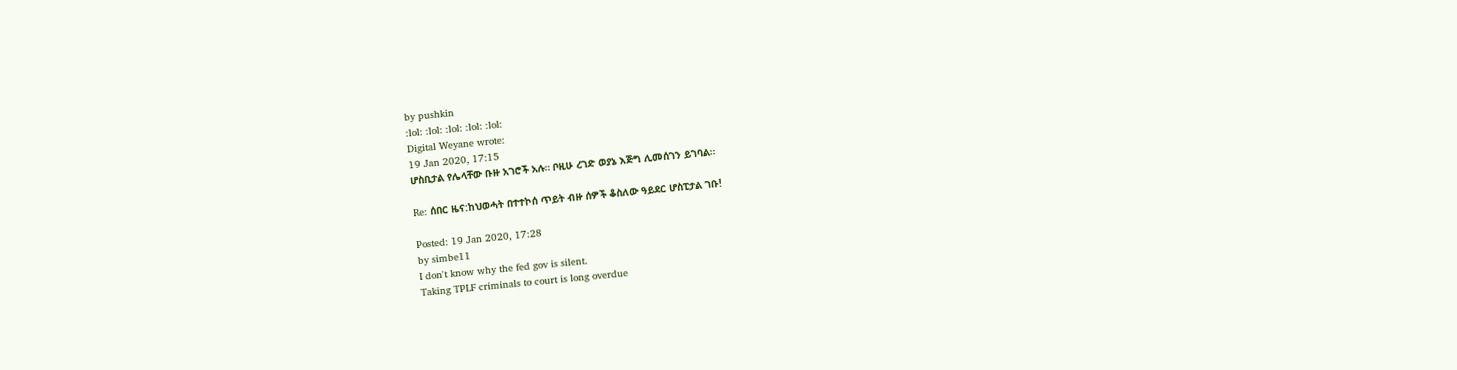by pushkin
:lol: :lol: :lol: :lol: :lol:
Digital Weyane wrote:
19 Jan 2020, 17:15
ሆስቢታል የሌላቸው ቡዙ አገሮች አሉ። ቦዚሁ ረገድ ወያኔ እጅግ ሊመሰገን ይገባል።

Re: ሰበር ዜና:ከህወሓት በተተኮሰ ጥይት ብዙ ሰዎች ቆስለው ዓይደር ሆስፒታል ገቡ!

Posted: 19 Jan 2020, 17:28
by simbe11
I don't know why the fed gov is silent.
Taking TPLF criminals to court is long overdue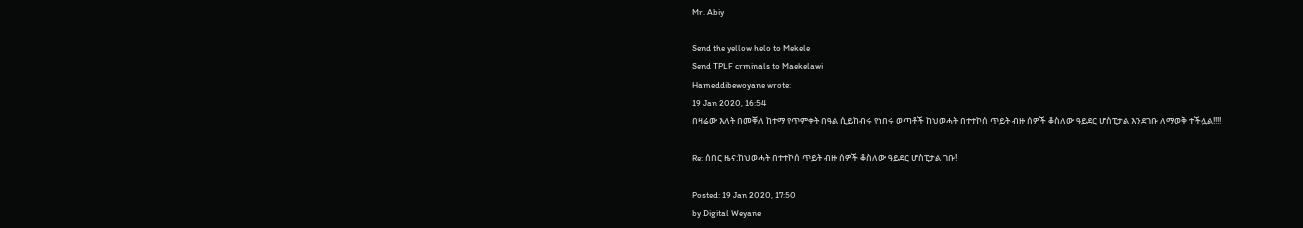Mr. Abiy

Send the yellow helo to Mekele
Send TPLF crminals to Maekelawi
Hameddibewoyane wrote:
19 Jan 2020, 16:54
በዛሬው እለት በመቐለ ከተማ የጥምቀት በዓል ሲይከብሩ የነበሩ ወጣቶች ከህወሓት በተተኮሰ ጥይት ብዙ ሰዎች ቆስለው ዓይደር ሆስፒታል እንደገቡ ለማወቅ ተችሏል!!!!

Re: ሰበር ዜና:ከህወሓት በተተኮሰ ጥይት ብዙ ሰዎች ቆስለው ዓይደር ሆስፒታል ገቡ!

Posted: 19 Jan 2020, 17:50
by Digital Weyane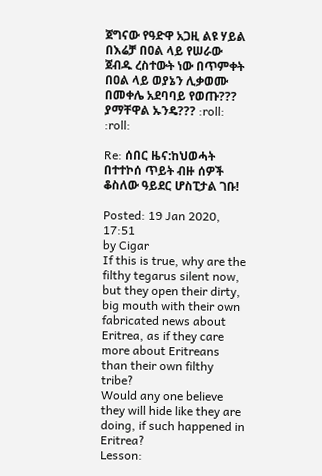ጀግናው የዓድዋ አጋዚ ልዩ ሃይል በእሬቻ በዐል ላይ የሠራው ጀብዱ ረስተውት ነው በጥምቀት በዐል ላይ ወያኔን ሊቃወሙ በመቀሌ አደባባይ የወጡ??? ያማቸዋል ኡንዴ??? :roll: :roll:

Re: ሰበር ዜና:ከህወሓት በተተኮሰ ጥይት ብዙ ሰዎች ቆስለው ዓይደር ሆስፒታል ገቡ!

Posted: 19 Jan 2020, 17:51
by Cigar
If this is true, why are the filthy tegarus silent now, but they open their dirty, big mouth with their own fabricated news about Eritrea, as if they care more about Eritreans than their own filthy tribe?
Would any one believe they will hide like they are doing, if such happened in Eritrea?
Lesson: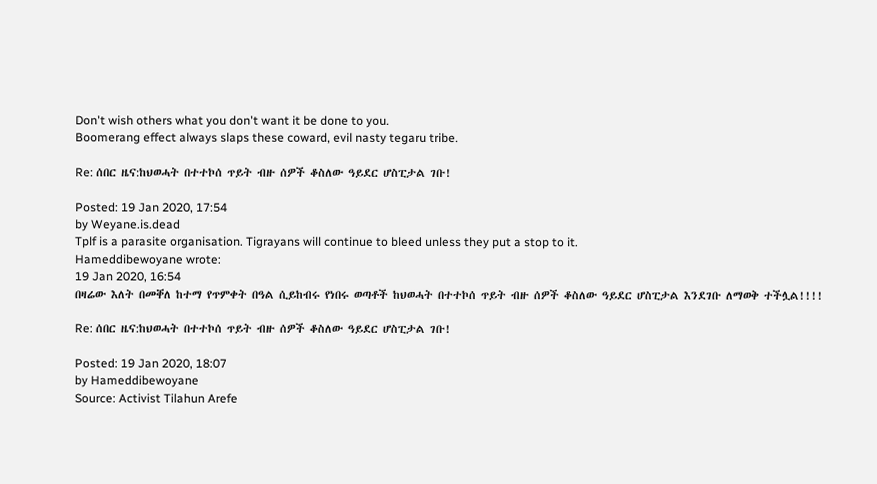Don't wish others what you don't want it be done to you.
Boomerang effect always slaps these coward, evil nasty tegaru tribe.

Re: ሰበር ዜና:ከህወሓት በተተኮሰ ጥይት ብዙ ሰዎች ቆስለው ዓይደር ሆስፒታል ገቡ!

Posted: 19 Jan 2020, 17:54
by Weyane.is.dead
Tplf is a parasite organisation. Tigrayans will continue to bleed unless they put a stop to it.
Hameddibewoyane wrote:
19 Jan 2020, 16:54
በዛሬው እለት በመቐለ ከተማ የጥምቀት በዓል ሲይከብሩ የነበሩ ወጣቶች ከህወሓት በተተኮሰ ጥይት ብዙ ሰዎች ቆስለው ዓይደር ሆስፒታል እንደገቡ ለማወቅ ተችሏል!!!!

Re: ሰበር ዜና:ከህወሓት በተተኮሰ ጥይት ብዙ ሰዎች ቆስለው ዓይደር ሆስፒታል ገቡ!

Posted: 19 Jan 2020, 18:07
by Hameddibewoyane
Source: Activist Tilahun Arefe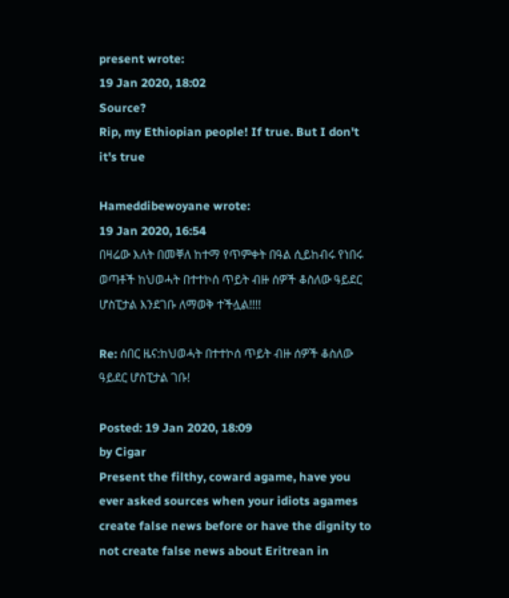present wrote:
19 Jan 2020, 18:02
Source?
Rip, my Ethiopian people! If true. But I don't it's true

Hameddibewoyane wrote:
19 Jan 2020, 16:54
በዛሬው እለት በመቐለ ከተማ የጥምቀት በዓል ሲይከብሩ የነበሩ ወጣቶች ከህወሓት በተተኮሰ ጥይት ብዙ ሰዎች ቆስለው ዓይደር ሆስፒታል እንደገቡ ለማወቅ ተችሏል!!!!

Re: ሰበር ዜና:ከህወሓት በተተኮሰ ጥይት ብዙ ሰዎች ቆስለው ዓይደር ሆስፒታል ገቡ!

Posted: 19 Jan 2020, 18:09
by Cigar
Present the filthy, coward agame, have you ever asked sources when your idiots agames create false news before or have the dignity to not create false news about Eritrean in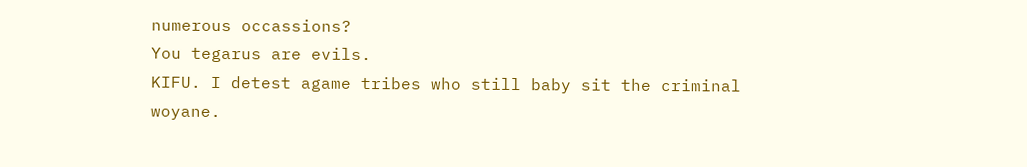numerous occassions?
You tegarus are evils.
KIFU. I detest agame tribes who still baby sit the criminal woyane.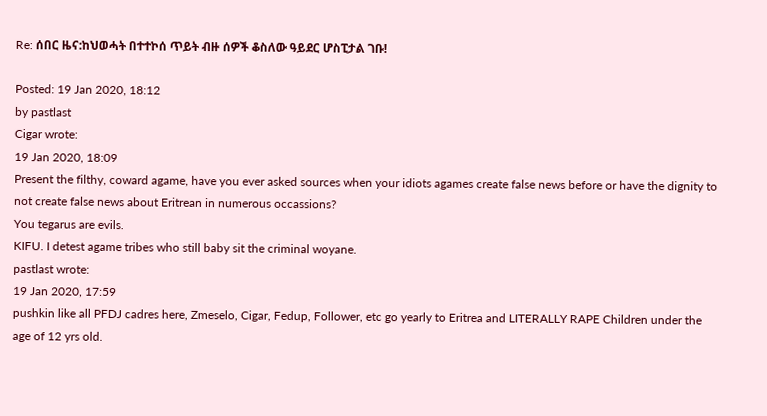Re: ሰበር ዜና:ከህወሓት በተተኮሰ ጥይት ብዙ ሰዎች ቆስለው ዓይደር ሆስፒታል ገቡ!

Posted: 19 Jan 2020, 18:12
by pastlast
Cigar wrote:
19 Jan 2020, 18:09
Present the filthy, coward agame, have you ever asked sources when your idiots agames create false news before or have the dignity to not create false news about Eritrean in numerous occassions?
You tegarus are evils.
KIFU. I detest agame tribes who still baby sit the criminal woyane.
pastlast wrote:
19 Jan 2020, 17:59
pushkin like all PFDJ cadres here, Zmeselo, Cigar, Fedup, Follower, etc go yearly to Eritrea and LITERALLY RAPE Children under the age of 12 yrs old.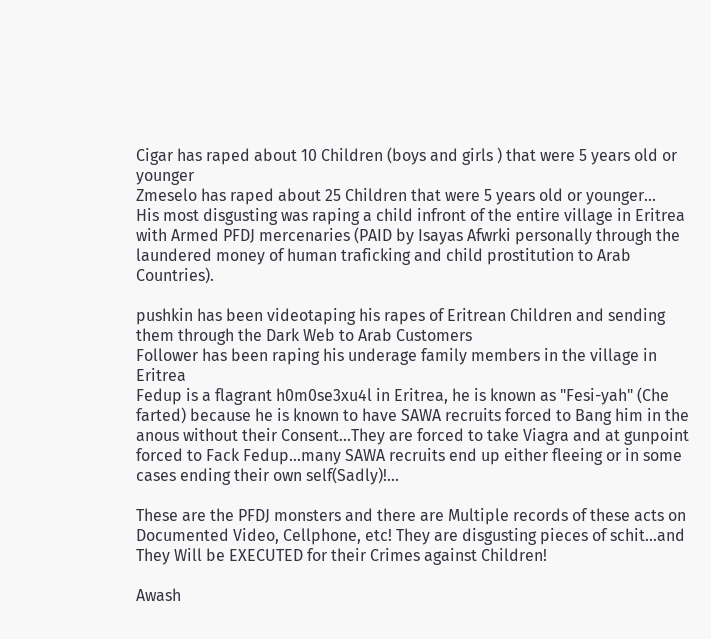Cigar has raped about 10 Children (boys and girls ) that were 5 years old or younger
Zmeselo has raped about 25 Children that were 5 years old or younger...
His most disgusting was raping a child infront of the entire village in Eritrea with Armed PFDJ mercenaries (PAID by Isayas Afwrki personally through the laundered money of human traficking and child prostitution to Arab Countries).

pushkin has been videotaping his rapes of Eritrean Children and sending them through the Dark Web to Arab Customers
Follower has been raping his underage family members in the village in Eritrea
Fedup is a flagrant h0m0se3xu4l in Eritrea, he is known as "Fesi-yah" (Che farted) because he is known to have SAWA recruits forced to Bang him in the anous without their Consent...They are forced to take Viagra and at gunpoint forced to Fack Fedup...many SAWA recruits end up either fleeing or in some cases ending their own self(Sadly)!...

These are the PFDJ monsters and there are Multiple records of these acts on Documented Video, Cellphone, etc! They are disgusting pieces of schit...and They Will be EXECUTED for their Crimes against Children!

Awash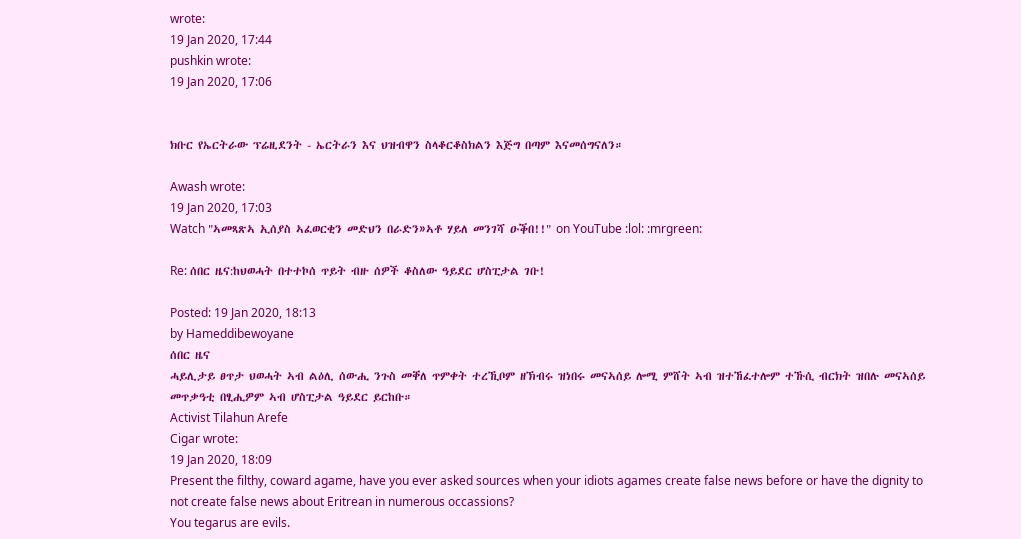wrote:
19 Jan 2020, 17:44
pushkin wrote:
19 Jan 2020, 17:06


ክቡር የኤርትራው ፕሬዚደንት - ኤርትራን እና ህዝብዋን ስላቆርቆስክልን እጅግ በጣም እናመሰግናለን።

Awash wrote:
19 Jan 2020, 17:03
Watch "ኣመጻጽኣ ኢሰያስ ኣፈወርቂን መድህን በራድን»ኣቶ ሃይለ መንገሻ ዑቕበ!!" on YouTube :lol: :mrgreen:

Re: ሰበር ዜና:ከህወሓት በተተኮሰ ጥይት ብዙ ሰዎች ቆስለው ዓይደር ሆስፒታል ገቡ!

Posted: 19 Jan 2020, 18:13
by Hameddibewoyane
ሰበር ዜና
ሓይሊታይ ፀጥታ ህወሓት ኣብ ልዕሊ ሰውሒ ንጉስ መቐለ ጥምቀት ተረኺቦም ዘኽብሩ ዝነበሩ መናኣሰይ ሎሚ ምሸት ኣብ ዝተኸፈተሎም ተኹሲ ብርክት ዝበሉ መናኣሰይ መጥቃዓቲ በፂሒዎም ኣብ ሆስፒታል ዓይደር ይርከቡ።
Activist Tilahun Arefe
Cigar wrote:
19 Jan 2020, 18:09
Present the filthy, coward agame, have you ever asked sources when your idiots agames create false news before or have the dignity to not create false news about Eritrean in numerous occassions?
You tegarus are evils.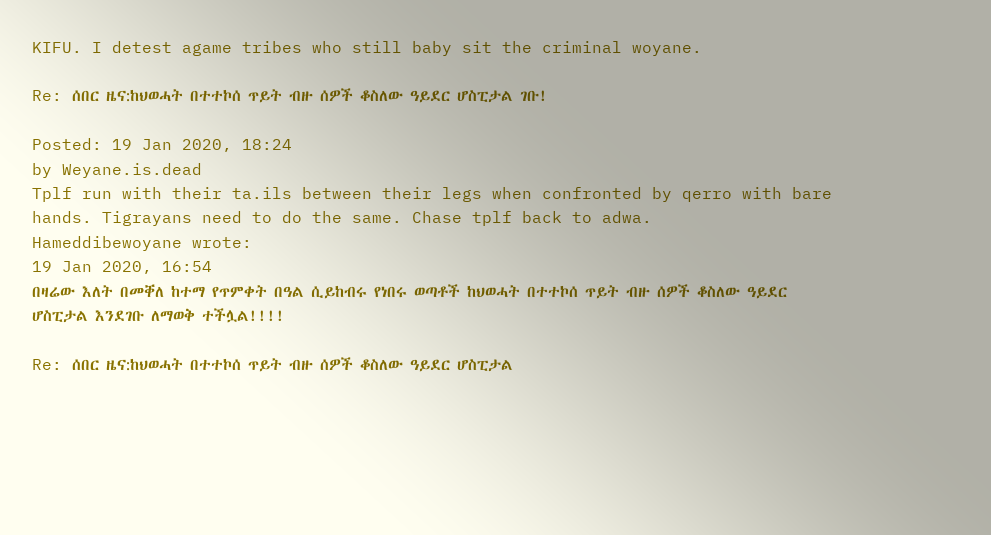KIFU. I detest agame tribes who still baby sit the criminal woyane.

Re: ሰበር ዜና:ከህወሓት በተተኮሰ ጥይት ብዙ ሰዎች ቆስለው ዓይደር ሆስፒታል ገቡ!

Posted: 19 Jan 2020, 18:24
by Weyane.is.dead
Tplf run with their ta.ils between their legs when confronted by qerro with bare hands. Tigrayans need to do the same. Chase tplf back to adwa.
Hameddibewoyane wrote:
19 Jan 2020, 16:54
በዛሬው እለት በመቐለ ከተማ የጥምቀት በዓል ሲይከብሩ የነበሩ ወጣቶች ከህወሓት በተተኮሰ ጥይት ብዙ ሰዎች ቆስለው ዓይደር ሆስፒታል እንደገቡ ለማወቅ ተችሏል!!!!

Re: ሰበር ዜና:ከህወሓት በተተኮሰ ጥይት ብዙ ሰዎች ቆስለው ዓይደር ሆስፒታል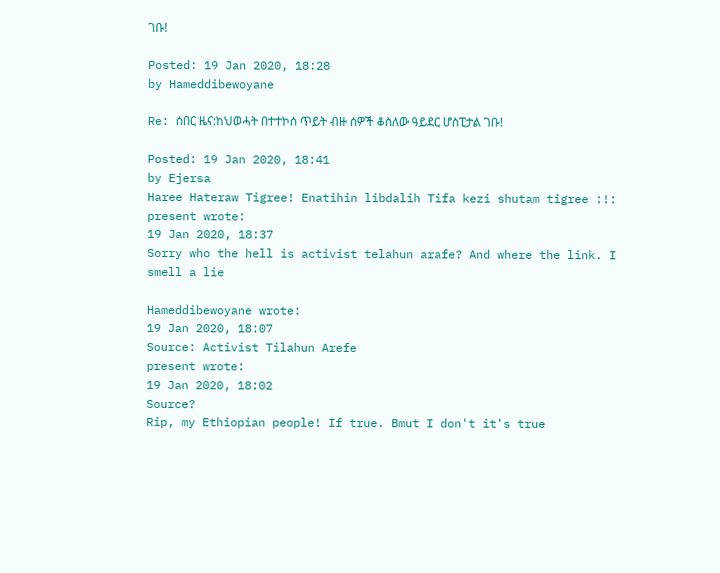ገቡ!

Posted: 19 Jan 2020, 18:28
by Hameddibewoyane

Re: ሰበር ዜና:ከህወሓት በተተኮሰ ጥይት ብዙ ሰዎች ቆስለው ዓይደር ሆስፒታል ገቡ!

Posted: 19 Jan 2020, 18:41
by Ejersa
Haree Hateraw Tigree! Enatihin libdalih Tifa kezi shutam tigree :!:
present wrote:
19 Jan 2020, 18:37
Sorry who the hell is activist telahun arafe? And where the link. I smell a lie

Hameddibewoyane wrote:
19 Jan 2020, 18:07
Source: Activist Tilahun Arefe
present wrote:
19 Jan 2020, 18:02
Source?
Rip, my Ethiopian people! If true. Bmut I don't it's true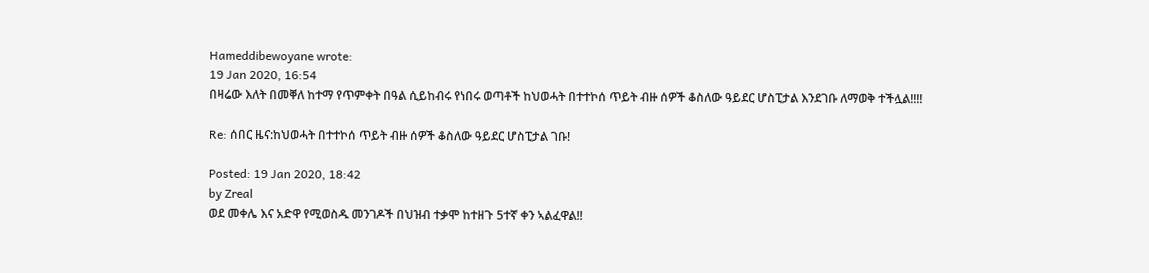Hameddibewoyane wrote:
19 Jan 2020, 16:54
በዛሬው እለት በመቐለ ከተማ የጥምቀት በዓል ሲይከብሩ የነበሩ ወጣቶች ከህወሓት በተተኮሰ ጥይት ብዙ ሰዎች ቆስለው ዓይደር ሆስፒታል እንደገቡ ለማወቅ ተችሏል!!!!

Re: ሰበር ዜና:ከህወሓት በተተኮሰ ጥይት ብዙ ሰዎች ቆስለው ዓይደር ሆስፒታል ገቡ!

Posted: 19 Jan 2020, 18:42
by Zreal
ወደ መቀሌ እና አድዋ የሚወስዱ መንገዶች በህዝብ ተቃሞ ከተዘጉ 5ተኛ ቀን ኣልፈዋል!!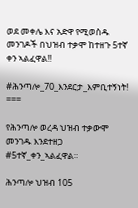ወደ መቀሌ እና አድዋ የሚወስዱ መንገዶች በህዝብ ተቃሞ ከተዘጉ 5ተኛ ቀን ኣልፈዋል!!

#ሕንጣሎ_70_እንደርታ_እምቢተኝነት!
===

የሕንጣሎ ወረዳ ህዝብ ተቃውሞ መንገዱ እንደተዘጋ #5ተኛ_ቀን_ኣልፈዋል።

ሕንጣሎ ህዝብ 105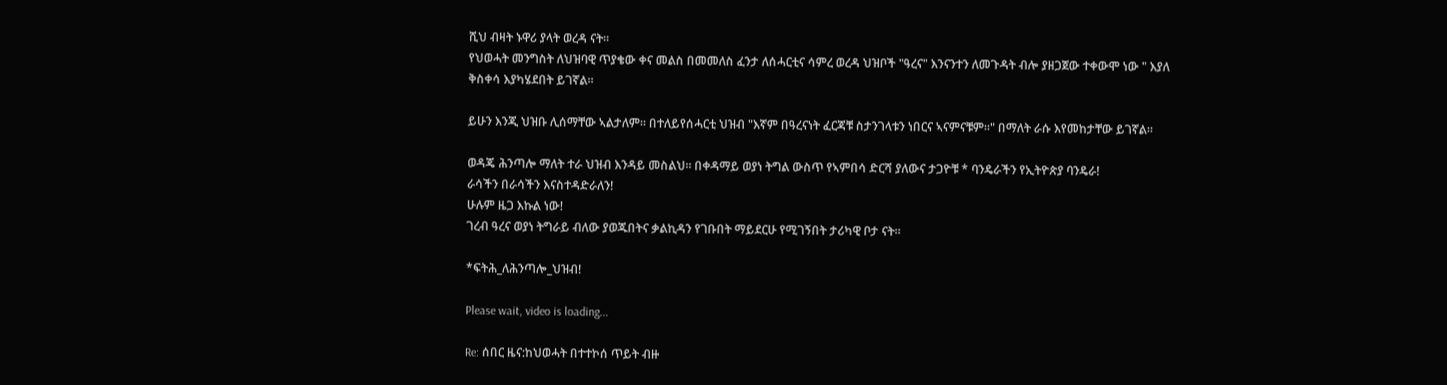ሺህ ብዛት ኑዋሪ ያላት ወረዳ ናት።
የህወሓት መንግስት ለህዝባዊ ጥያቄው ቀና መልስ በመመለስ ፈንታ ለሰሓርቲና ሳምረ ወረዳ ህዝቦች "ዓረና" እንናንተን ለመጉዳት ብሎ ያዘጋጀው ተቀውሞ ነው " እያለ ቅስቀሳ እያካሄደበት ይገኛል።

ይሁን እንጂ ህዝቡ ሊሰማቸው ኣልታለም። በተለይየሰሓርቲ ህዝብ "እኛም በዓረናነት ፈርጃቹ ስታንገላቱን ነበርና ኣናምናቹም።" በማለት ራሱ እየመከታቸው ይገኛል።

ወዳጄ ሕንጣሎ ማለት ተራ ህዝብ እንዳይ መስልህ። በቀዳማይ ወያነ ትግል ውስጥ የኣምበሳ ድርሻ ያለውና ታጋዮቹ * ባንዴራችን የኢትዮጵያ ባንዴራ!
ራሳችን በራሳችን እናስተዳድራለን!
ሁሉም ዜጋ እኩል ነው!
ገረብ ዓረና ወያነ ትግራይ ብለው ያወጁበትና ቃልኪዳን የገቡበት ማይደርሁ የሚገኝበት ታሪካዊ ቦታ ናት።

*ፍትሕ_ለሕንጣሎ_ህዝብ!

Please wait, video is loading...

Re: ሰበር ዜና:ከህወሓት በተተኮሰ ጥይት ብዙ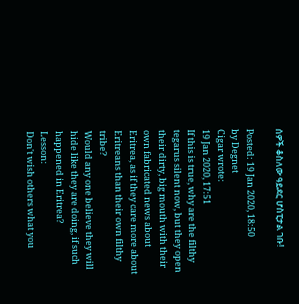ሰዎች ቆስለው ዓይደር ሆስፒታል ገቡ!

Posted: 19 Jan 2020, 18:50
by Degnet
Cigar wrote:
19 Jan 2020, 17:51
If this is true, why are the filthy tegarus silent now, but they open their dirty, big mouth with their own fabricated news about Eritrea, as if they care more about Eritreans than their own filthy tribe?
Would any one believe they will hide like they are doing, if such happened in Eritrea?
Lesson:
Don't wish others what you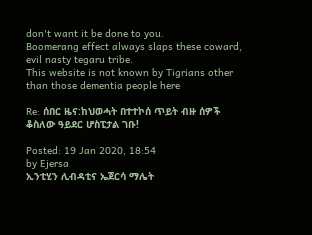don't want it be done to you.
Boomerang effect always slaps these coward, evil nasty tegaru tribe.
This website is not known by Tigrians other than those dementia people here

Re: ሰበር ዜና:ከህወሓት በተተኮሰ ጥይት ብዙ ሰዎች ቆስለው ዓይደር ሆስፒታል ገቡ!

Posted: 19 Jan 2020, 18:54
by Ejersa
ኢንቲሂን ሊብዳቲና ኤጀርሳ ማሌት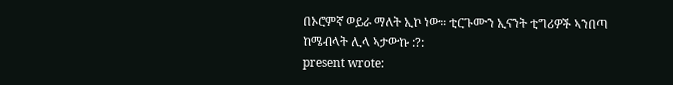በኦሮምኛ ወይራ ማለት ኢኮ ነው። ቲርጉሙን ኢናንት ቲግሪዎች ኣንበጣ ከሜብላት ሊላ ኣታውኩ :?:
present wrote: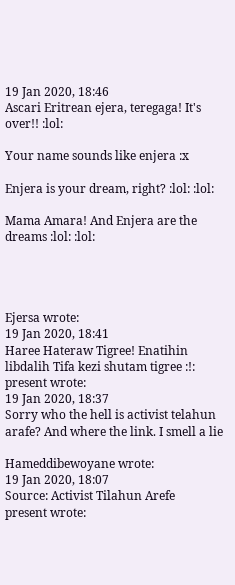19 Jan 2020, 18:46
Ascari Eritrean ejera, teregaga! It's over!! :lol:

Your name sounds like enjera :x

Enjera is your dream, right? :lol: :lol:

Mama Amara! And Enjera are the dreams :lol: :lol:




Ejersa wrote:
19 Jan 2020, 18:41
Haree Hateraw Tigree! Enatihin libdalih Tifa kezi shutam tigree :!:
present wrote:
19 Jan 2020, 18:37
Sorry who the hell is activist telahun arafe? And where the link. I smell a lie

Hameddibewoyane wrote:
19 Jan 2020, 18:07
Source: Activist Tilahun Arefe
present wrote: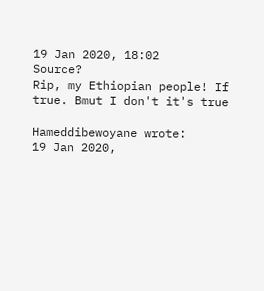19 Jan 2020, 18:02
Source?
Rip, my Ethiopian people! If true. Bmut I don't it's true

Hameddibewoyane wrote:
19 Jan 2020,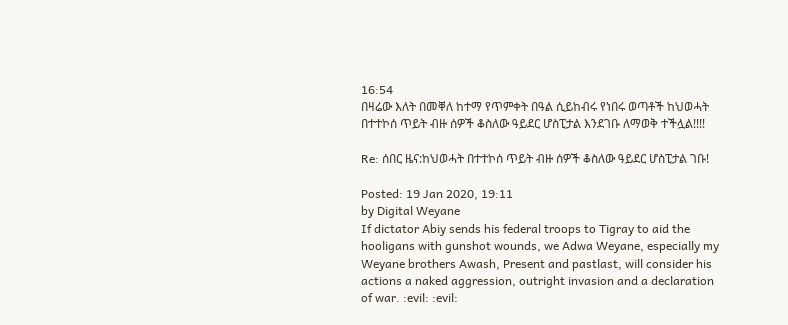16:54
በዛሬው እለት በመቐለ ከተማ የጥምቀት በዓል ሲይከብሩ የነበሩ ወጣቶች ከህወሓት በተተኮሰ ጥይት ብዙ ሰዎች ቆስለው ዓይደር ሆስፒታል እንደገቡ ለማወቅ ተችሏል!!!!

Re: ሰበር ዜና:ከህወሓት በተተኮሰ ጥይት ብዙ ሰዎች ቆስለው ዓይደር ሆስፒታል ገቡ!

Posted: 19 Jan 2020, 19:11
by Digital Weyane
If dictator Abiy sends his federal troops to Tigray to aid the hooligans with gunshot wounds, we Adwa Weyane, especially my Weyane brothers Awash, Present and pastlast, will consider his actions a naked aggression, outright invasion and a declaration of war. :evil: :evil: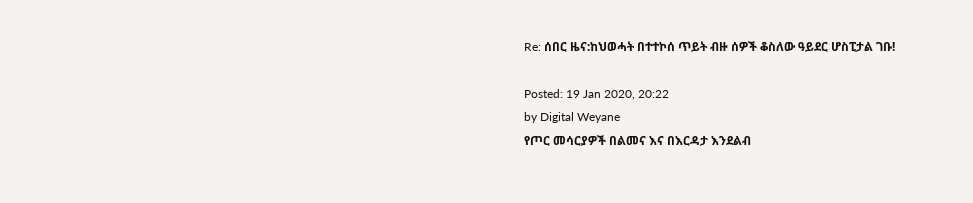Re: ሰበር ዜና:ከህወሓት በተተኮሰ ጥይት ብዙ ሰዎች ቆስለው ዓይደር ሆስፒታል ገቡ!

Posted: 19 Jan 2020, 20:22
by Digital Weyane
የጦር መሳርያዎች በልመና እና በእርዳታ እንደልብ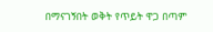በማናገኝበት ወቅት የጥይት ዋጋ በጣም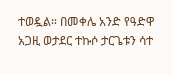ተወዷል። በመቀሌ አንድ የዓድዋ አጋዚ ወታደር ተኩሶ ታርጌቱን ሳተ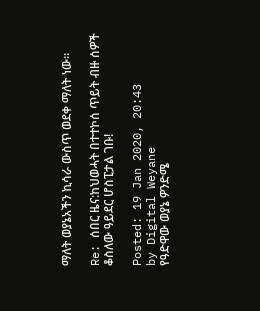ማለት ወያኔአችን ኪሳራ ውስጥ ወደቀ ማለት ነው።

Re: ሰበር ዜና:ከህወሓት በተተኮሰ ጥይት ብዙ ሰዎች ቆስለው ዓይደር ሆስፒታል ገቡ!

Posted: 19 Jan 2020, 20:43
by Digital Weyane
የዓድዋው ወያኔ ዎንድሜ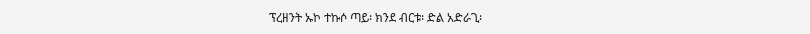ፕረዘንት ኡኮ ተኩሶ ጣይ፡ ክንደ ብርቱ፡ ድል አድራጊ፡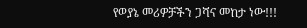የወያኔ መሪዎቻችን ጋሻና መከታ ነው!!!